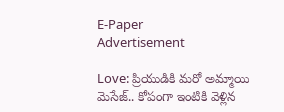E-Paper
Advertisement

Love: ప్రియుడికి మరో అమ్మాయి మెసేజ్.. కోపంగా ఇంటికి వెళ్లిన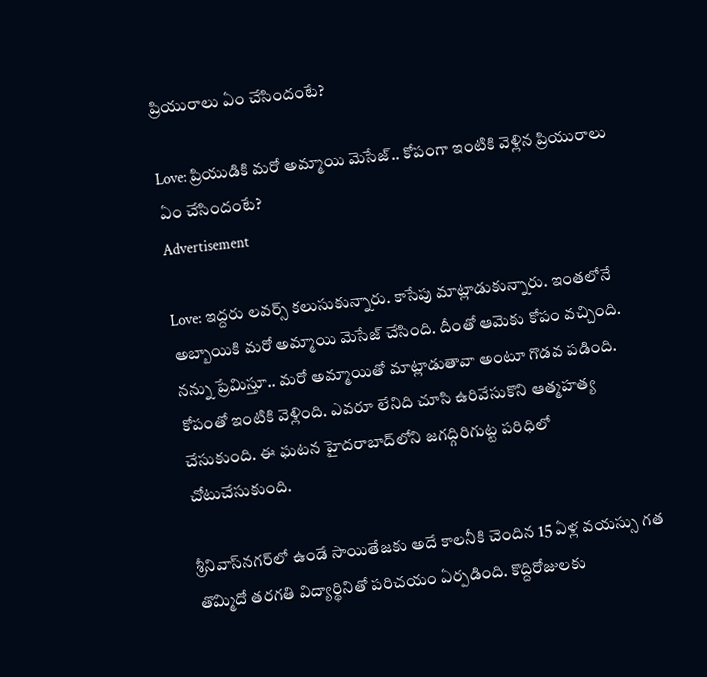ప్రియురాలు ఏం చేసిందంటే?

Love: ప్రియుడికి మరో అమ్మాయి మెసేజ్.. కోపంగా ఇంటికి వెళ్లిన ప్రియురాలు ఏం చేసిందంటే?
Advertisement

Love: ఇద్దరు లవర్స్ కలుసుకున్నారు. కాసేపు మాట్లాడుకున్నారు. ఇంతలోనే అబ్బాయికి మరో అమ్మాయి మెసేజ్ చేసింది. దీంతో ఆమెకు కోపం వచ్చింది. నన్ను ప్రేమిస్తూ.. మరో అమ్మాయితో మాట్లాడుతావా అంటూ గొడవ పడింది. కోపంతో ఇంటికి వెళ్లింది. ఎవరూ లేనిది చూసి ఉరివేసుకొని ఆత్మహత్య చేసుకుంది. ఈ ఘటన హైదరాబాద్‌లోని జగద్గిరిగుట్ట పరిధిలో చోటుచేసుకుంది.

శ్రీనివాస్‌‌నగర్‌లో ఉండే సాయితేజకు అదే కాలనీకి చెందిన 15 ఏళ్ల వయస్సు గత తొమ్మిదో తరగతి విద్యార్థినితో పరిచయం ఏర్పడింది. కొద్దిరోజులకు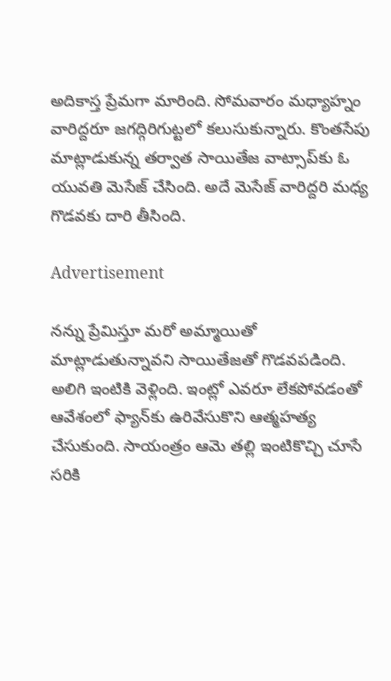అదికాస్త ప్రేమగా మారింది. సోమవారం మధ్యాహ్నం వారిద్దరూ జగద్గిరిగుట్టలో కలుసుకున్నారు. కొంతసేపు మాట్లాడుకున్న తర్వాత సాయితేజ వాట్సాప్‌కు ఓ యువతి మెసేజ్ చేసింది. అదే మెసేజ్ వారిద్దరి మధ్య గొడవకు దారి తీసింది.

Advertisement

నన్ను ప్రేమిస్తూ మరో అమ్మాయితో మాట్లాడుతున్నావని సాయితేజతో గొడవపడింది. అలిగి ఇంటికి వెళ్లింది. ఇంట్లో ఎవరూ లేకపోవడంతో ఆవేశంలో ఫ్యాన్‌కు ఉరివేసుకొని ఆత్మహత్య చేసుకుంది. సాయంత్రం ఆమె తల్లి ఇంటికొచ్చి చూసే సరికి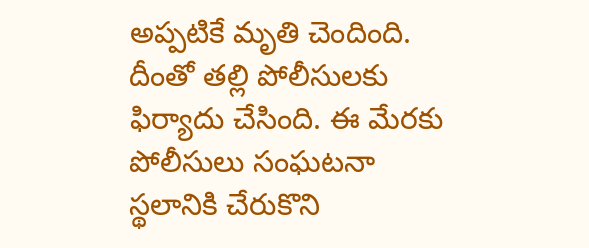అప్పటికే మృతి చెందింది. దీంతో తల్లి పోలీసులకు ఫిర్యాదు చేసింది. ఈ మేరకు పోలీసులు సంఘటనా స్థలానికి చేరుకొని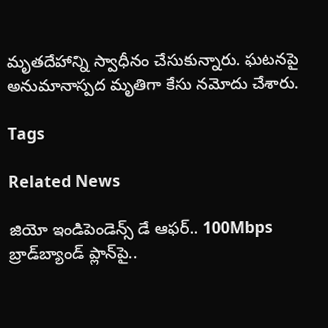మృతదేహాన్ని స్వాధీనం చేసుకున్నారు. ఘటనపై అనుమానాస్పద మృతిగా కేసు నమోదు చేశారు.

Tags

Related News

జియో ఇండిపెండెన్స్ డే ఆఫర్.. 100Mbps బ్రాడ్‌బ్యాండ్ ప్లాన్‌పై..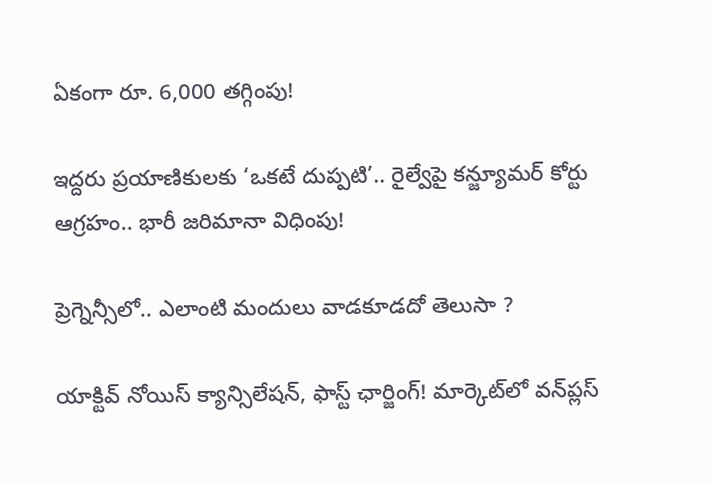ఏకంగా రూ. 6,000 తగ్గింపు!

ఇద్దరు ప్రయాణికులకు ‘ఒకటే దుప్పటి’.. రైల్వేపై కన్జ్యూమర్ కోర్టు ఆగ్రహం.. భారీ జరిమానా విధింపు!

ప్రెగ్నెన్సీలో.. ఎలాంటి మందులు వాడకూడదో తెలుసా ?

యాక్టివ్ నోయిస్ క్యాన్సిలేషన్, ఫాస్ట్ ఛార్జింగ్! మార్కెట్‌లో వన్‌ప్లస్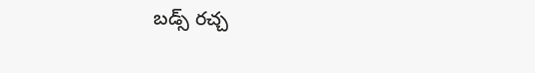బడ్స్ రచ్చ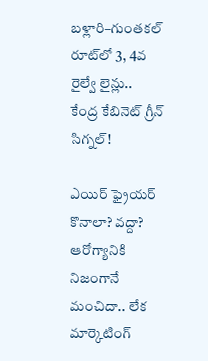బళ్లారి–గుంతకల్ రూట్‌లో 3, 4వ రైల్వే లైన్లు..  కేంద్ర కేబినెట్ గ్రీన్ సిగ్నల్!

ఎయిర్ ఫ్రైయర్ కొనాలా? వద్దా? ఆరోగ్యానికి నిజంగానే మంచిదా.. లేక మార్కెటింగ్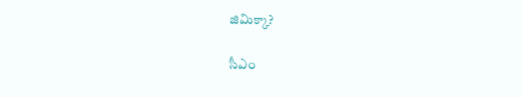జిమిక్కా?

సీఎం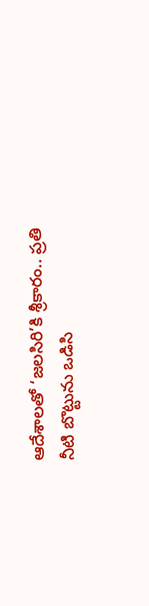ఆదేశాలతో ‘జలసిరి’కి శ్రీకారం.. ప్రతి నీటి బొట్టును ఒడిసి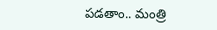పడతాం.. మంత్రి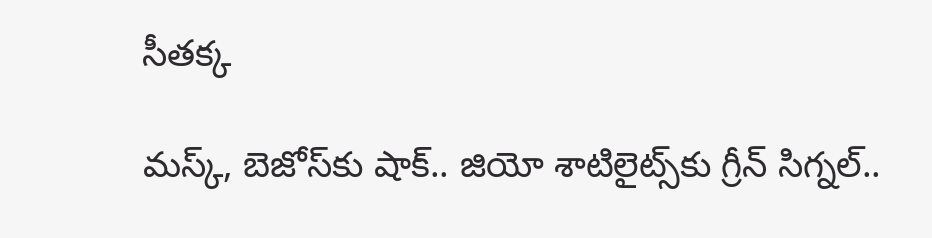సీతక్క

మస్క్, బెజోస్‌కు షాక్.. జియో శాటిలైట్స్‌కు గ్రీన్ సిగ్నల్..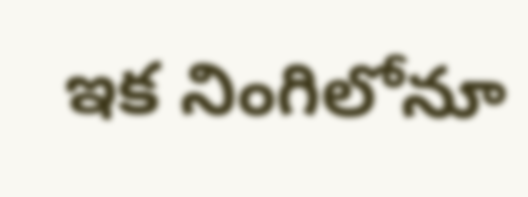ఇక నింగిలోనూ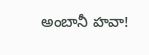అంబానీ హవా!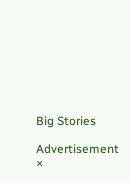Big Stories

Advertisement
×